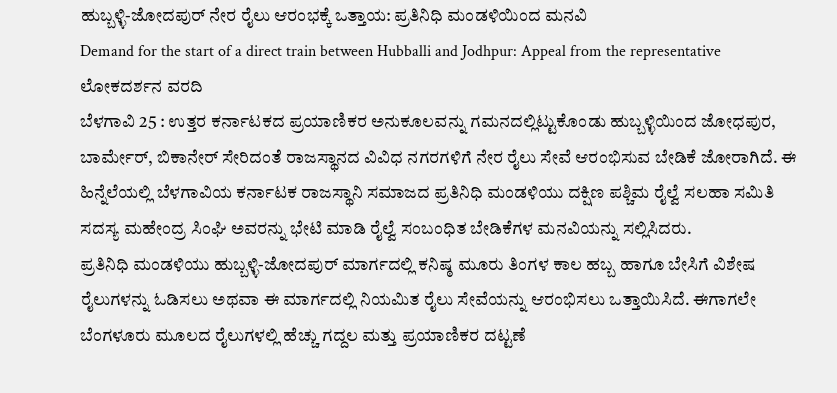ಹುಬ್ಬಳ್ಳಿ-ಜೋದಪುರ್ ನೇರ ರೈಲು ಆರಂಭಕ್ಕೆ ಒತ್ತಾಯ: ಪ್ರತಿನಿಧಿ ಮಂಡಳಿಯಿಂದ ಮನವಿ
Demand for the start of a direct train between Hubballi and Jodhpur: Appeal from the representative
ಲೋಕದರ್ಶನ ವರದಿ
ಬೆಳಗಾವಿ 25 : ಉತ್ತರ ಕರ್ನಾಟಕದ ಪ್ರಯಾಣಿಕರ ಅನುಕೂಲವನ್ನು ಗಮನದಲ್ಲಿಟ್ಟುಕೊಂಡು ಹುಬ್ಬಳ್ಳಿಯಿಂದ ಜೋಧಪುರ, ಬಾರ್ಮೇರ್, ಬಿಕಾನೇರ್ ಸೇರಿದಂತೆ ರಾಜಸ್ಥಾನದ ವಿವಿಧ ನಗರಗಳಿಗೆ ನೇರ ರೈಲು ಸೇವೆ ಆರಂಭಿಸುವ ಬೇಡಿಕೆ ಜೋರಾಗಿದೆ. ಈ ಹಿನ್ನೆಲೆಯಲ್ಲಿ ಬೆಳಗಾವಿಯ ಕರ್ನಾಟಕ ರಾಜಸ್ಥಾನಿ ಸಮಾಜದ ಪ್ರತಿನಿಧಿ ಮಂಡಳಿಯು ದಕ್ಷಿಣ ಪಶ್ಚಿಮ ರೈಲ್ವೆ ಸಲಹಾ ಸಮಿತಿ ಸದಸ್ಯ ಮಹೇಂದ್ರ ಸಿಂಘಿ ಅವರನ್ನು ಭೇಟಿ ಮಾಡಿ ರೈಲ್ವೆ ಸಂಬಂಧಿತ ಬೇಡಿಕೆಗಳ ಮನವಿಯನ್ನು ಸಲ್ಲಿಸಿದರು.
ಪ್ರತಿನಿಧಿ ಮಂಡಳಿಯು ಹುಬ್ಬಳ್ಳಿ-ಜೋದಪುರ್ ಮಾರ್ಗದಲ್ಲಿ ಕನಿಷ್ಠ ಮೂರು ತಿಂಗಳ ಕಾಲ ಹಬ್ಬ ಹಾಗೂ ಬೇಸಿಗೆ ವಿಶೇಷ ರೈಲುಗಳನ್ನು ಓಡಿಸಲು ಅಥವಾ ಈ ಮಾರ್ಗದಲ್ಲಿ ನಿಯಮಿತ ರೈಲು ಸೇವೆಯನ್ನು ಆರಂಭಿಸಲು ಒತ್ತಾಯಿಸಿದೆ. ಈಗಾಗಲೇ ಬೆಂಗಳೂರು ಮೂಲದ ರೈಲುಗಳಲ್ಲಿ ಹೆಚ್ಚು ಗದ್ದಲ ಮತ್ತು ಪ್ರಯಾಣಿಕರ ದಟ್ಟಣೆ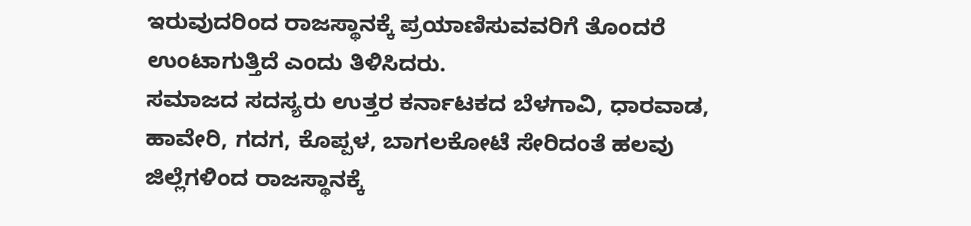ಇರುವುದರಿಂದ ರಾಜಸ್ಥಾನಕ್ಕೆ ಪ್ರಯಾಣಿಸುವವರಿಗೆ ತೊಂದರೆ ಉಂಟಾಗುತ್ತಿದೆ ಎಂದು ತಿಳಿಸಿದರು.
ಸಮಾಜದ ಸದಸ್ಯರು ಉತ್ತರ ಕರ್ನಾಟಕದ ಬೆಳಗಾವಿ, ಧಾರವಾಡ, ಹಾವೇರಿ, ಗದಗ, ಕೊಪ್ಪಳ, ಬಾಗಲಕೋಟೆ ಸೇರಿದಂತೆ ಹಲವು ಜಿಲ್ಲೆಗಳಿಂದ ರಾಜಸ್ಥಾನಕ್ಕೆ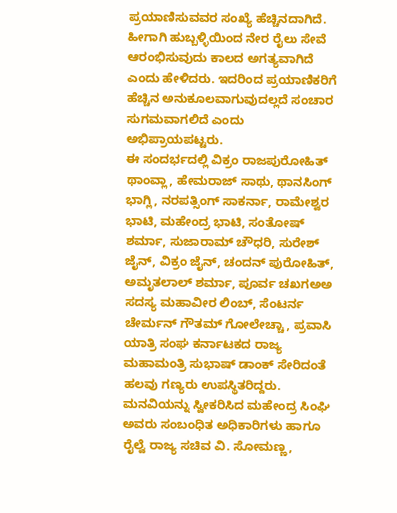ಪ್ರಯಾಣಿಸುವವರ ಸಂಖ್ಯೆ ಹೆಚ್ಚಿನದಾಗಿದೆ. ಹೀಗಾಗಿ ಹುಬ್ಬಳ್ಳಿಯಿಂದ ನೇರ ರೈಲು ಸೇವೆ ಆರಂಭಿಸುವುದು ಕಾಲದ ಅಗತ್ಯವಾಗಿದೆ ಎಂದು ಹೇಳಿದರು. ಇದರಿಂದ ಪ್ರಯಾಣಿಕರಿಗೆ ಹೆಚ್ಚಿನ ಅನುಕೂಲವಾಗುವುದಲ್ಲದೆ ಸಂಚಾರ ಸುಗಮವಾಗಲಿದೆ ಎಂದು ಅಭಿಪ್ರಾಯಪಟ್ಟರು.
ಈ ಸಂದರ್ಭದಲ್ಲಿ ವಿಕ್ರಂ ರಾಜಪುರೋಹಿತ್ ಥಾಂವ್ಲಾ, ಹೇಮರಾಜ್ ಸಾಥು, ಥಾನಸಿಂಗ್ ಭಾಗ್ಲಿ, ನರಪತ್ಸಿಂಗ್ ಸಾಕರ್ನಾ, ರಾಮೇಶ್ವರ ಭಾಟಿ, ಮಹೇಂದ್ರ ಭಾಟಿ, ಸಂತೋಷ್ ಶರ್ಮಾ, ಸುಜಾರಾಮ್ ಚೌಧರಿ, ಸುರೇಶ್ ಜೈನ್, ವಿಕ್ರಂ ಜೈನ್, ಚಂದನ್ ಪುರೋಹಿತ್, ಅಮೃತಲಾಲ್ ಶರ್ಮಾ, ಪೂರ್ವ ಚಖಗಅಅ ಸದಸ್ಯ ಮಹಾವೀರ ಲಿಂಬ್, ಸೆಂಟರ್ನ ಚೇರ್ಮನ್ ಗೌತಮ್ ಗೋಲೇಚ್ಚಾ, ಪ್ರವಾಸಿ ಯಾತ್ರಿ ಸಂಘ ಕರ್ನಾಟಕದ ರಾಜ್ಯ ಮಹಾಮಂತ್ರಿ ಸುಭಾಷ್ ಡಾಂಕ್ ಸೇರಿದಂತೆ ಹಲವು ಗಣ್ಯರು ಉಪಸ್ಥಿತರಿದ್ದರು.
ಮನವಿಯನ್ನು ಸ್ವೀಕರಿಸಿದ ಮಹೇಂದ್ರ ಸಿಂಘಿ ಅವರು ಸಂಬಂಧಿತ ಅಧಿಕಾರಿಗಳು ಹಾಗೂ ರೈಲ್ವೆ ರಾಜ್ಯ ಸಚಿವ ವಿ. ಸೋಮಣ್ಣ,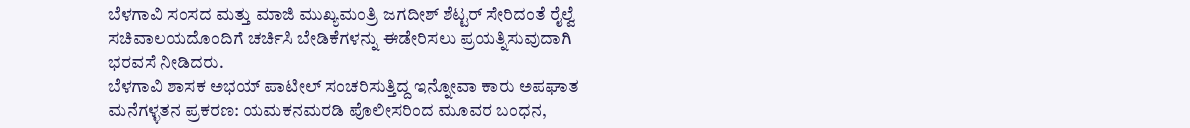ಬೆಳಗಾವಿ ಸಂಸದ ಮತ್ತು ಮಾಜಿ ಮುಖ್ಯಮಂತ್ರಿ ಜಗದೀಶ್ ಶೆಟ್ಟರ್ ಸೇರಿದಂತೆ ರೈಲ್ವೆ ಸಚಿವಾಲಯದೊಂದಿಗೆ ಚರ್ಚಿಸಿ ಬೇಡಿಕೆಗಳನ್ನು ಈಡೇರಿಸಲು ಪ್ರಯತ್ನಿಸುವುದಾಗಿ ಭರವಸೆ ನೀಡಿದರು.
ಬೆಳಗಾವಿ ಶಾಸಕ ಅಭಯ್ ಪಾಟೀಲ್ ಸಂಚರಿಸುತ್ತಿದ್ದ ಇನ್ನೋವಾ ಕಾರು ಅಪಘಾತ
ಮನೆಗಳ್ಳತನ ಪ್ರಕರಣ: ಯಮಕನಮರಡಿ ಪೊಲೀಸರಿಂದ ಮೂವರ ಬಂಧನ,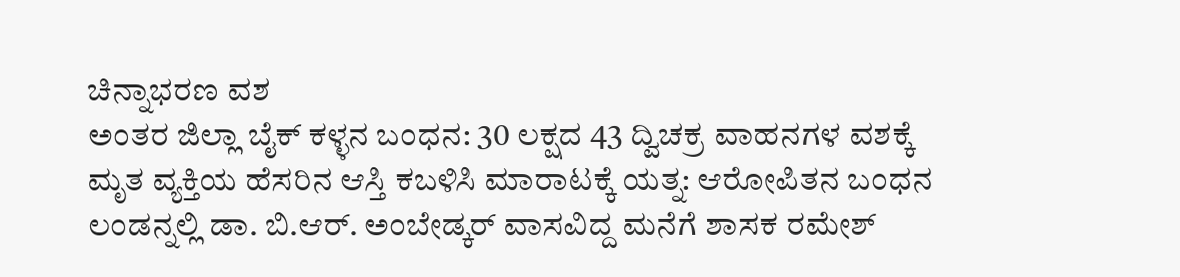ಚಿನ್ನಾಭರಣ ವಶ
ಅಂತರ ಜಿಲ್ಲಾ ಬೈಕ್ ಕಳ್ಳನ ಬಂಧನ: 30 ಲಕ್ಷದ 43 ದ್ವಿಚಕ್ರ ವಾಹನಗಳ ವಶಕ್ಕೆ
ಮೃತ ವ್ಯಕ್ತಿಯ ಹೆಸರಿನ ಆಸ್ತಿ ಕಬಳಿಸಿ ಮಾರಾಟಕ್ಕೆ ಯತ್ನ: ಆರೋಪಿತನ ಬಂಧನ
ಲಂಡನ್ನಲ್ಲಿ ಡಾ. ಬಿ.ಆರ್. ಅಂಬೇಡ್ಕರ್ ವಾಸವಿದ್ದ ಮನೆಗೆ ಶಾಸಕ ರಮೇಶ್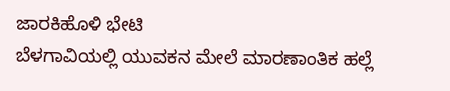ಜಾರಕಿಹೊಳಿ ಭೇಟಿ
ಬೆಳಗಾವಿಯಲ್ಲಿ ಯುವಕನ ಮೇಲೆ ಮಾರಣಾಂತಿಕ ಹಲ್ಲೆ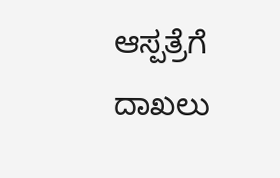ಆಸ್ಪತ್ರೆಗೆ ದಾಖಲು